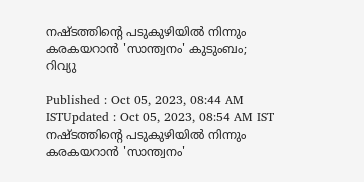നഷ്ടത്തിന്റെ പടുകുഴിയിൽ നിന്നും കരകയറാൻ 'സാന്ത്വനം' കുടുംബം; റിവ്യു

Published : Oct 05, 2023, 08:44 AM ISTUpdated : Oct 05, 2023, 08:54 AM IST
നഷ്ടത്തിന്റെ പടുകുഴിയിൽ നിന്നും കരകയറാൻ 'സാന്ത്വനം'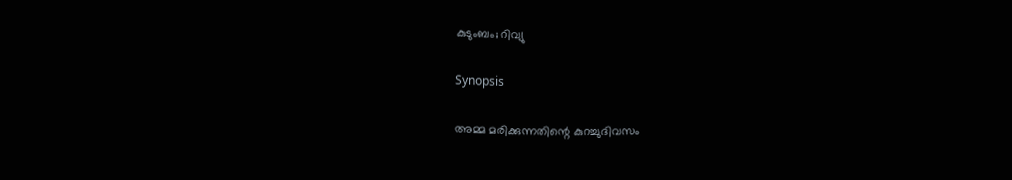കുടുംബം; റിവ്യു

Synopsis

അമ്മ മരിക്കുന്നതിന്റെ കുറച്ചുദിവസം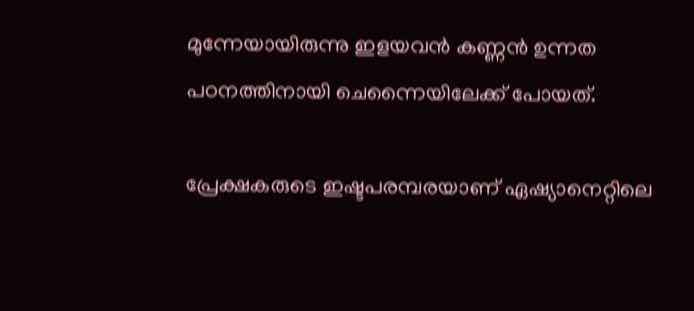മുന്നേയായിരുന്നു ഇളയവന്‍ കണ്ണന്‍ ഉന്നത പഠനത്തിനായി ചെന്നൈയിലേക്ക് പോയത്.

പ്രേക്ഷകരുടെ ഇഷ്ടപരമ്പരയാണ് ഏഷ്യാനെറ്റിലെ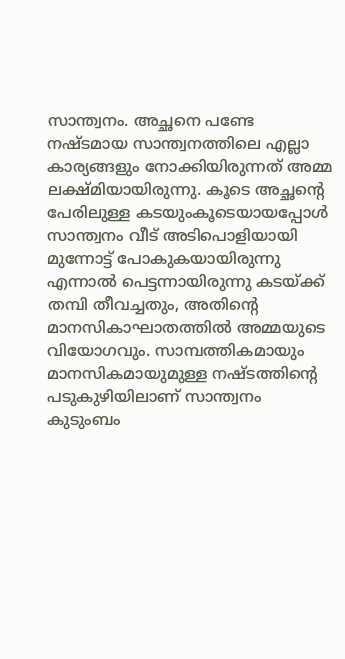സാന്ത്വനം. അച്ഛനെ പണ്ടേ നഷ്ടമായ സാന്ത്വനത്തിലെ എല്ലാ കാര്യങ്ങളും നോക്കിയിരുന്നത് അമ്മ ലക്ഷ്മിയായിരുന്നു. കൂടെ അച്ഛന്റെ പേരിലുള്ള കടയുംകൂടെയായപ്പോള്‍ സാന്ത്വനം വീട് അടിപൊളിയായി മുന്നോട്ട് പോകുകയായിരുന്നു എന്നാല്‍ പെട്ടന്നായിരുന്നു കടയ്ക്ക് തമ്പി തീവച്ചതും, അതിന്റെ മാനസികാഘാതത്തില്‍ അമ്മയുടെ വിയോഗവും. സാമ്പത്തികമായും മാനസികമായുമുള്ള നഷ്ടത്തിന്റെ പടുകുഴിയിലാണ് സാന്ത്വനം കുടുംബം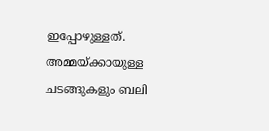ഇപ്പോഴുള്ളത്. അമ്മയ്ക്കായുള്ള ചടങ്ങുകളും ബലി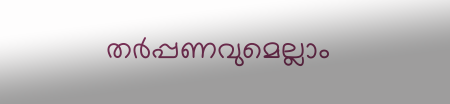തര്‍പ്പണവുമെല്ലാം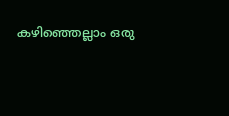കഴിഞ്ഞെല്ലാം ഒരു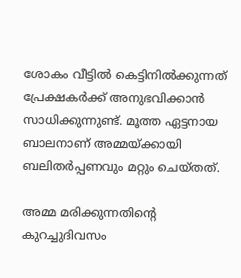ശോകം വീട്ടില്‍ കെട്ടിനില്‍ക്കുന്നത് പ്രേക്ഷകര്‍ക്ക് അനുഭവിക്കാന്‍ സാധിക്കുന്നുണ്ട്. മൂത്ത ഏട്ടനായ ബാലനാണ് അമ്മയ്ക്കായി ബലിതര്‍പ്പണവും മറ്റും ചെയ്തത്.

അമ്മ മരിക്കുന്നതിന്റെ കുറച്ചുദിവസം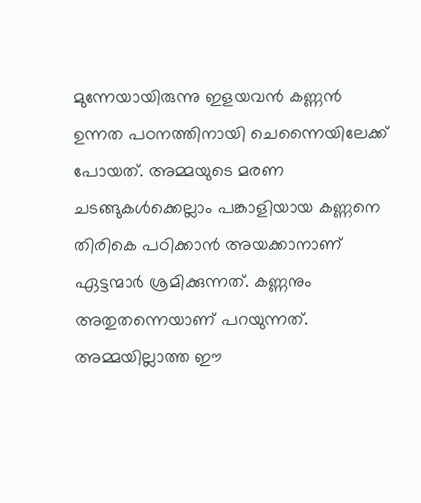മുന്നേയായിരുന്നു ഇളയവന്‍ കണ്ണന്‍ ഉന്നത പഠനത്തിനായി ചെന്നൈയിലേക്ക് പോയത്. അമ്മയുടെ മരണ ചടങ്ങുകള്‍ക്കെല്ലാം പങ്കാളിയായ കണ്ണനെ തിരികെ പഠിക്കാന്‍ അയക്കാനാണ് ഏട്ടന്മാര്‍ ശ്രമിക്കുന്നത്. കണ്ണനും അതുതന്നെയാണ് പറയുന്നത്. അമ്മയില്ലാത്ത ഈ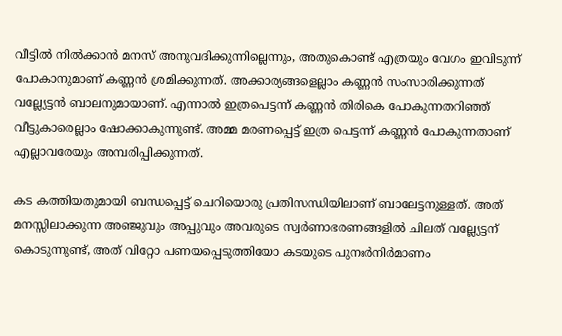വീട്ടില്‍ നില്‍ക്കാന്‍ മനസ് അനുവദിക്കുന്നില്ലെന്നും, അതുകൊണ്ട് എത്രയും വേഗം ഇവിടുന്ന് പോകാനുമാണ് കണ്ണന്‍ ശ്രമിക്കുന്നത്. അക്കാര്യങ്ങളെല്ലാം കണ്ണന്‍ സംസാരിക്കുന്നത് വല്ല്യേട്ടന്‍ ബാലനുമായാണ്. എന്നാല്‍ ഇത്രപെട്ടന്ന് കണ്ണന്‍ തിരികെ പോകുന്നതറിഞ്ഞ് വീട്ടുകാരെല്ലാം ഷോക്കാകുന്നുണ്ട്. അമ്മ മരണപ്പെട്ട് ഇത്ര പെട്ടന്ന് കണ്ണന്‍ പോകുന്നതാണ് എല്ലാവരേയും അമ്പരിപ്പിക്കുന്നത്.

കട കത്തിയതുമായി ബന്ധപ്പെട്ട് ചെറിയൊരു പ്രതിസന്ധിയിലാണ് ബാലേട്ടനുള്ളത്. അത് മനസ്സിലാക്കുന്ന അഞ്ജുവും അപ്പുവും അവരുടെ സ്വര്‍ണാഭരണങ്ങളില്‍ ചിലത് വല്ല്യേട്ടന് കൊടുന്നുണ്ട്, അത് വിറ്റോ പണയപ്പെടുത്തിയോ കടയുടെ പുനഃർനിർമാണം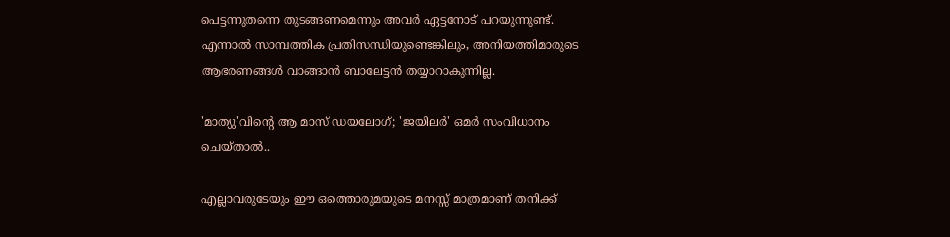പെട്ടന്നുതന്നെ തുടങ്ങണമെന്നും അവര്‍ ഏട്ടനോട് പറയുന്നുണ്ട്. എന്നാല്‍ സാമ്പത്തിക പ്രതിസന്ധിയുണ്ടെങ്കിലും, അനിയത്തിമാരുടെ ആഭരണങ്ങള്‍ വാങ്ങാന്‍ ബാലേട്ടന്‍ തയ്യാറാകുന്നില്ല.

'മാത്യു'വിന്റെ ആ മാസ് ഡയലോഗ്; 'ജയിലർ' ഒമർ സംവിധാനം ചെയ്താൽ..

എല്ലാവരുടേയും ഈ ഒത്തൊരുമയുടെ മനസ്സ് മാത്രമാണ് തനിക്ക്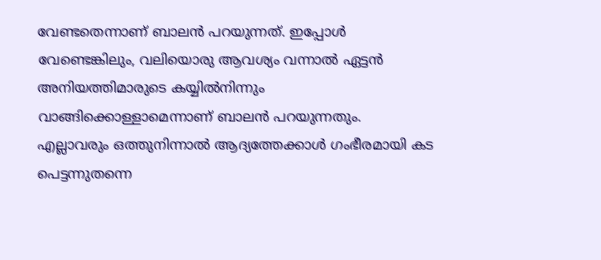വേണ്ടതെന്നാണ് ബാലന്‍ പറയുന്നത്. ഇപ്പോള്‍ വേണ്ടെങ്കിലും, വലിയൊരു ആവശ്യം വന്നാല്‍ ഏട്ടന്‍ അനിയത്തിമാരുടെ കയ്യില്‍നിന്നും വാങ്ങിക്കൊള്ളാമെന്നാണ് ബാലന്‍ പറയുന്നതും. എല്ലാവരും ഒത്തുനിന്നാല്‍ ആദ്യത്തേക്കാള്‍ ഗംഭീരമായി കട പെട്ടന്നുതന്നെ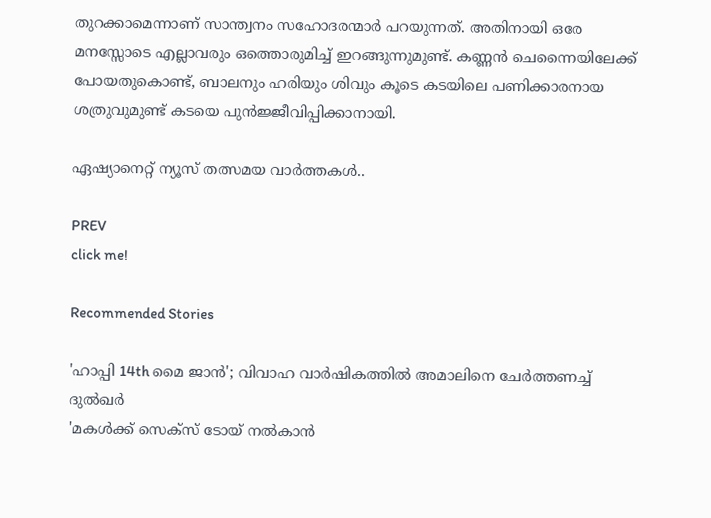തുറക്കാമെന്നാണ് സാന്ത്വനം സഹോദരന്മാര്‍ പറയുന്നത്. അതിനായി ഒരേ മനസ്സോടെ എല്ലാവരും ഒത്തൊരുമിച്ച് ഇറങ്ങുന്നുമുണ്ട്. കണ്ണന്‍ ചെന്നൈയിലേക്ക് പോയതുകൊണ്ട്, ബാലനും ഹരിയും ശിവും കൂടെ കടയിലെ പണിക്കാരനായ ശത്രുവുമുണ്ട് കടയെ പുന്‍ജ്ജീവിപ്പിക്കാനായി.

ഏഷ്യാനെറ്റ് ന്യൂസ് തത്സമയ വാർത്തകൾ..

PREV
click me!

Recommended Stories

'ഹാപ്പി 14th മൈ ജാൻ'; വിവാഹ വാർഷികത്തിൽ അമാലിനെ ചേർത്തണച്ച് ദുൽഖർ
'മകൾക്ക് സെക്സ് ടോയ് നൽകാൻ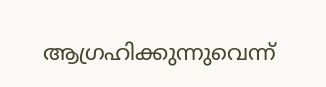ആഗ്രഹിക്കുന്നുവെന്ന്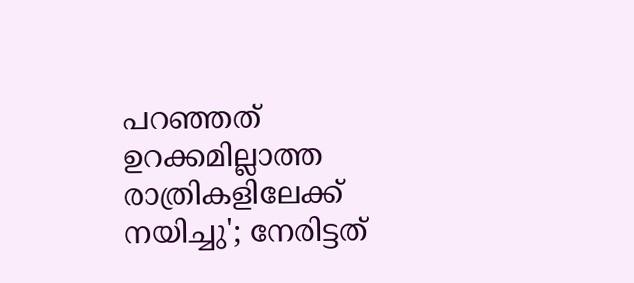പറഞ്ഞത് ഉറക്കമില്ലാത്ത രാത്രികളിലേക്ക് നയിച്ചു'; നേരിട്ടത്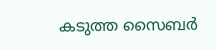കടുത്ത സൈബർ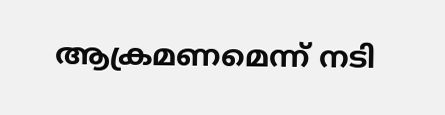ആക്രമണമെന്ന് നടി